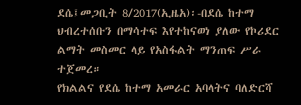ደሴ፤መጋቢት 8/2017(ኢዜአ)፡-በደሴ ከተማ ህብረተሰቡን በማሳተፍ እየተከናወነ ያለው የኮሪደር ልማት መስመር ላይ የአስፋልት ማንጠፍ ሥራ ተጀመረ።
የክልልና የደሴ ከተማ አመራር አባላትና ባለድርሻ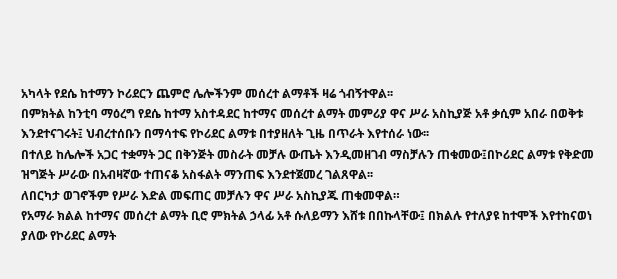አካላት የደሴ ከተማን ኮሪደርን ጨምሮ ሌሎችንም መሰረተ ልማቶች ዛሬ ጎብኝተዋል፡፡
በምክትል ከንቲባ ማዕረግ የደሴ ከተማ አስተዳደር ከተማና መሰረተ ልማት መምሪያ ዋና ሥራ አስኪያጅ አቶ ቃሲም አበራ በወቅቱ እንደተናገሩት፤ ህብረተሰቡን በማሳተፍ የኮሪደር ልማቱ በተያዘለት ጊዜ በጥራት እየተሰራ ነው፡፡
በተለይ ከሌሎች አጋር ተቋማት ጋር በቅንጅት መስራት መቻሉ ውጤት እንዲመዘገብ ማስቻሉን ጠቁመው፤በኮሪደር ልማቱ የቅድመ ዝግጅት ሥራው በአብዛኛው ተጠናቆ አስፋልት ማንጠፍ እንደተጀመረ ገልጸዋል፡፡
ለበርካታ ወገኖችም የሥራ እድል መፍጠር መቻሉን ዋና ሥራ አስኪያጁ ጠቁመዋል።
የአማራ ክልል ከተማና መሰረተ ልማት ቢሮ ምክትል ኃላፊ አቶ ሱለይማን እሸቱ በበኩላቸው፤ በክልሉ የተለያዩ ከተሞች እየተከናወነ ያለው የኮሪደር ልማት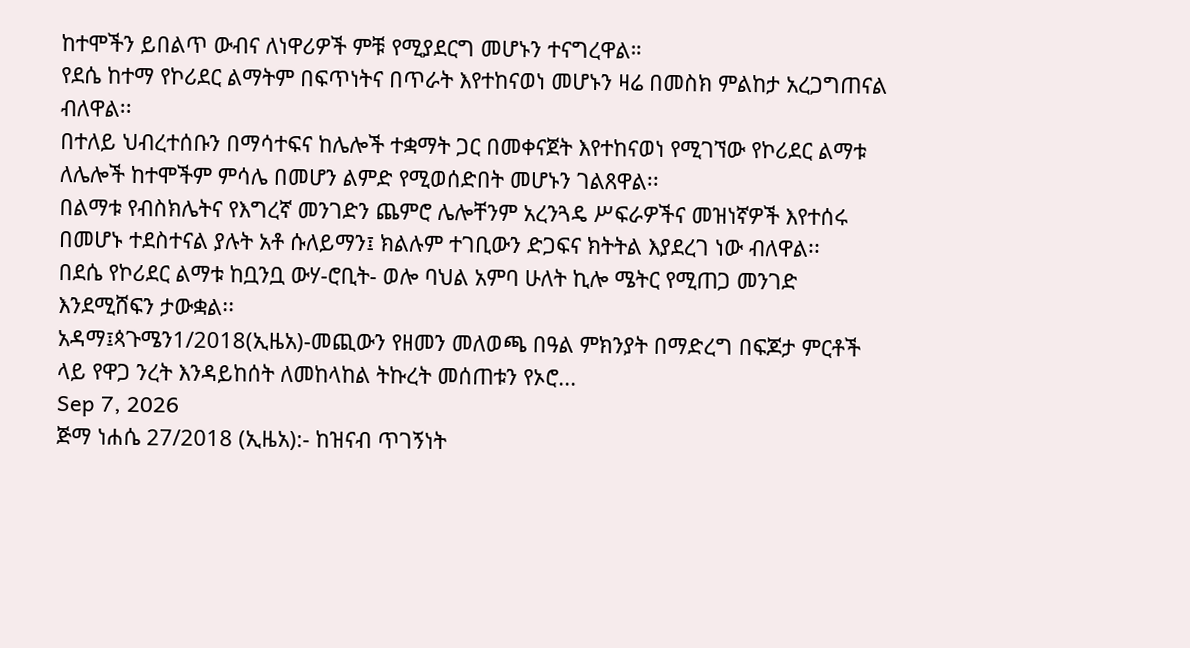ከተሞችን ይበልጥ ውብና ለነዋሪዎች ምቹ የሚያደርግ መሆኑን ተናግረዋል።
የደሴ ከተማ የኮሪደር ልማትም በፍጥነትና በጥራት እየተከናወነ መሆኑን ዛሬ በመስክ ምልከታ አረጋግጠናል ብለዋል፡፡
በተለይ ህብረተሰቡን በማሳተፍና ከሌሎች ተቋማት ጋር በመቀናጀት እየተከናወነ የሚገኘው የኮሪደር ልማቱ ለሌሎች ከተሞችም ምሳሌ በመሆን ልምድ የሚወሰድበት መሆኑን ገልጸዋል፡፡
በልማቱ የብስክሌትና የእግረኛ መንገድን ጨምሮ ሌሎቸንም አረንጓዴ ሥፍራዎችና መዝነኛዎች እየተሰሩ በመሆኑ ተደስተናል ያሉት አቶ ሱለይማን፤ ክልሉም ተገቢውን ድጋፍና ክትትል እያደረገ ነው ብለዋል፡፡
በደሴ የኮሪደር ልማቱ ከቧንቧ ውሃ-ሮቢት- ወሎ ባህል አምባ ሁለት ኪሎ ሜትር የሚጠጋ መንገድ እንደሚሸፍን ታውቋል፡፡
አዳማ፤ጳጉሜን1/2018(ኢዜአ)-መጪውን የዘመን መለወጫ በዓል ምክንያት በማድረግ በፍጆታ ምርቶች ላይ የዋጋ ንረት እንዳይከሰት ለመከላከል ትኩረት መሰጠቱን የኦሮ...
Sep 7, 2026
ጅማ ነሐሴ 27/2018 (ኢዜአ):- ከዝናብ ጥገኝነት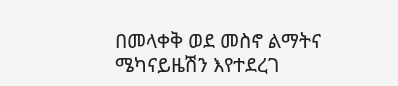በመላቀቅ ወደ መስኖ ልማትና ሜካናይዜሽን እየተደረገ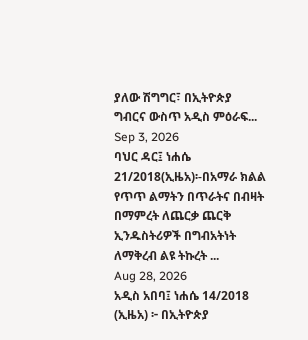ያለው ሽግግር፣ በኢትዮጵያ ግብርና ውስጥ አዲስ ምዕራፍ...
Sep 3, 2026
ባህር ዳር፤ ነሐሴ 21/2018(ኢዜአ)፡-በአማራ ክልል የጥጥ ልማትን በጥራትና በብዛት በማምረት ለጨርቃ ጨርቅ ኢንዱስትሪዎች በግብአትነት ለማቅረብ ልዩ ትኩረት ...
Aug 28, 2026
አዲስ አበባ፤ ነሐሴ 14/2018 (ኢዜአ) ፦ በኢትዮጵያ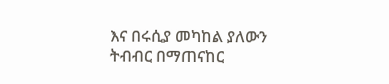እና በሩሲያ መካከል ያለውን ትብብር በማጠናከር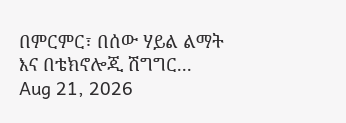በምርምር፣ በሰው ሃይል ልማት እና በቴክኖሎጂ ሽግግር...
Aug 21, 2026